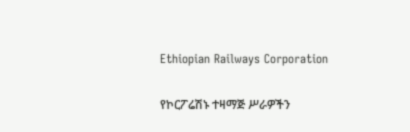Ethiopian Railways Corporation

የኮርፖሬሽኑ ተዛማጅ ሥራዎችን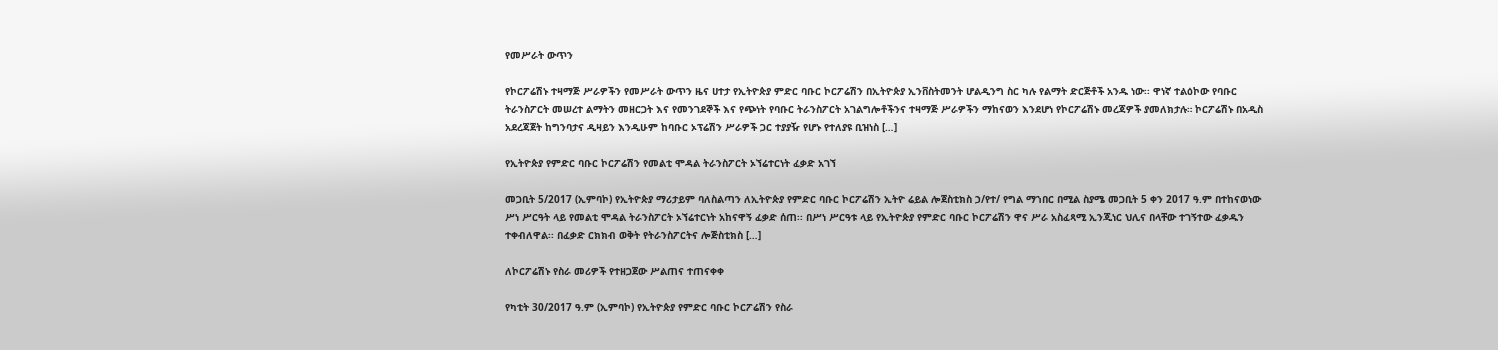የመሥራት ውጥን

የኮርፖሬሽኑ ተዛማጅ ሥራዎችን የመሥራት ውጥን ዜና ሀተታ የኢትዮጵያ ምድር ባቡር ኮርፖሬሽን በኢትዮጵያ ኢንቨስትመንት ሆልዲንግ ስር ካሉ የልማት ድርጅቶች አንዱ ነው፡፡ ዋነኛ ተልዕኮው የባቡር ትራንስፖርት መሠረተ ልማትን መዘርጋት እና የመንገደኞች እና የጭነት የባቡር ትራንስፖርት አገልግሎቶችንና ተዛማጅ ሥራዎችን ማከናወን እንደሆነ የኮርፖሬሽኑ መረጃዎች ያመለክታሉ። ኮርፖሬሽኑ በአዲስ አደረጃጀት ከግንባታና ዲዛይን እንዲሁም ከባቡር ኦፕሬሽን ሥራዎች ጋር ተያያዥ የሆኑ የተለያዩ ቢዝነስ […]

የኢትዮጵያ የምድር ባቡር ኮርፖሬሽን የመልቲ ሞዳል ትራንስፖርት ኦኘሬተርነት ፈቃድ አገኘ

መጋቢት 5/2017 (ኢምባኮ) የኢትዮጵያ ማሪታይም ባለስልጣን ለኢትዮጵያ የምድር ባቡር ኮርፖሬሽን ኢትዮ ሬይል ሎጀስቲክስ ኃ/የተ/ የግል ማኀበር በሚል ስያሜ መጋቢት 5 ቀን 2017 ዓ.ም በተከናወነው ሥነ ሥርዓት ላይ የመልቲ ሞዳል ትራንስፖርት ኦኘሬተርነት አከናዋኝ ፈቃድ ሰጠ፡፡ በሥነ ሥርዓቱ ላይ የኢትዮጵያ የምድር ባቡር ኮርፖሬሽን ዋና ሥራ አስፈጻሚ ኢንጂነር ህሊና በላቸው ተገኝተው ፈቃዱን ተቀብለዋል፡፡ በፈቃድ ርክክብ ወቅት የትራንስፖርትና ሎጅስቲክስ […]

ለኮርፖሬሽኑ የስራ መሪዎች የተዘጋጀው ሥልጠና ተጠናቀቀ

የካቲት 30/2017 ዓ.ም (ኢምባኮ) የኢትዮጵያ የምድር ባቡር ኮርፖሬሽን የስራ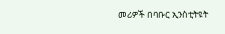መሪዎች በባቡር ኢንስቲትዩት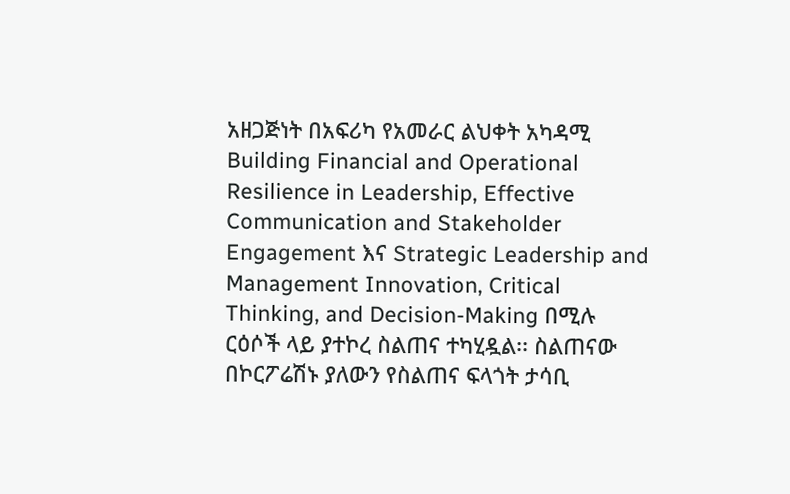አዘጋጅነት በአፍሪካ የአመራር ልህቀት አካዳሚ Building Financial and Operational Resilience in Leadership, Effective Communication and Stakeholder Engagement እና Strategic Leadership and Management Innovation, Critical Thinking, and Decision-Making በሚሉ ርዕሶች ላይ ያተኮረ ስልጠና ተካሂዷል፡፡ ስልጠናው በኮርፖሬሽኑ ያለውን የስልጠና ፍላጎት ታሳቢ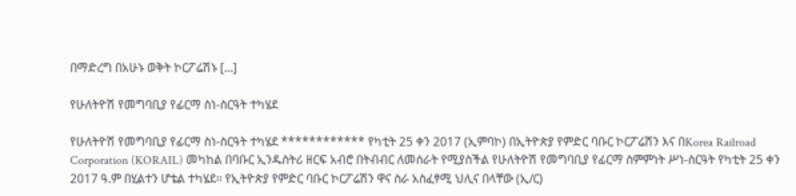በማድረግ በአሁኑ ወቅት ኮርፖሬሽኑ […]

የሁለትዮሽ የመግባቢያ የፊርማ ስነ-ስርዓት ተካሄደ

የሁለትዮሽ የመግባቢያ የፊርማ ስነ-ስርዓት ተካሄደ ************ የካቲት 25 ቀን 2017 (ኢምባኮ) በኢትዮጵያ የምድር ባቡር ኮርፖሬሽን እና በKorea Railroad Corporation (KORAIL) መካከል በባቡር ኢንዱስትሪ ዘርፍ አብሮ በትብብር ለመሰራት የሚያስችል የሁለትዮሽ የመግባቢያ የፊርማ ስምምነት ሥነ-ስርዓት የካቲት 25 ቀን 2017 ዓ.ም በሂልተን ሆቴል ተካሄደ፡፡ የኢትዮጵያ የምድር ባቡር ኮርፖሬሽን ዋና ስራ አስፈፃሚ ህሊና በላቸው (ኢ/ር)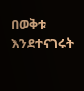በወቅቱ እንደተናገሩት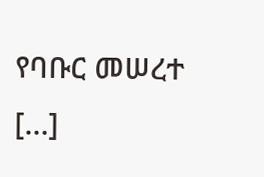የባቡር መሠረተ […]